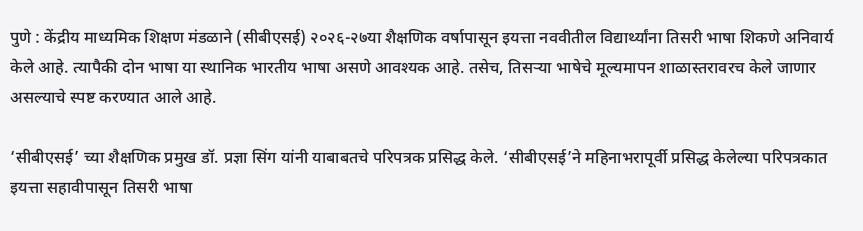पुणे : केंद्रीय माध्यमिक शिक्षण मंडळाने (सीबीएसई) २०२६-२७या शैक्षणिक वर्षापासून इयत्ता नववीतील विद्यार्थ्यांना तिसरी भाषा शिकणे अनिवार्य केले आहे. त्यापैकी दोन भाषा या स्थानिक भारतीय भाषा असणे आवश्यक आहे. तसेच, तिसऱ्या भाषेचे मूल्यमापन शाळास्तरावरच केले जाणार असल्याचे स्पष्ट करण्यात आले आहे.

‘सीबीएसई’ च्या शैक्षणिक प्रमुख डॉ. प्रज्ञा सिंग यांनी याबाबतचे परिपत्रक प्रसिद्ध केले. ‘सीबीएसई’ने महिनाभरापूर्वी प्रसिद्ध केलेल्या परिपत्रकात इयत्ता सहावीपासून तिसरी भाषा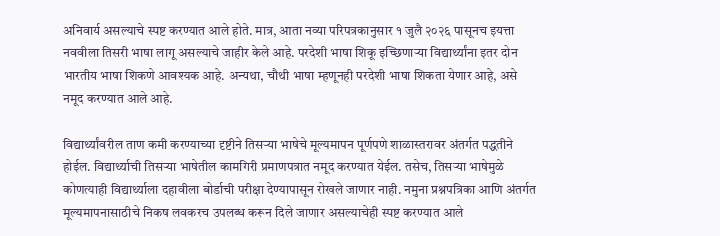अनिवार्य असल्याचे स्पष्ट करण्यात आले होते. मात्र, आता नव्या परिपत्रकानुसार १ जुलै २०२६ पासूनच इयत्ता नववीला तिसरी भाषा लागू असल्याचे जाहीर केले आहे. परदेशी भाषा शिकू इच्छिणाऱ्या विद्यार्थ्यांना इतर दोन भारतीय भाषा शिकणे आवश्यक आहे. अन्यथा, चौथी भाषा म्हणूनही परदेशी भाषा शिकता येणार आहे, असे नमूद करण्यात आले आहे.

विद्यार्थ्यांवरील ताण कमी करण्याच्या दृष्टीने तिसऱ्या भाषेचे मूल्यमापन पूर्णपणे शाळास्तरावर अंतर्गत पद्धतीने होईल. विद्यार्थ्याची तिसऱ्या भाषेतील कामगिरी प्रमाणपत्रात नमूद करण्यात येईल. तसेच, तिसऱ्या भाषेमुळे कोणत्याही विद्यार्थ्याला दहावीला बोर्डाची परीक्षा देण्यापासून रोखले जाणार नाही. नमुना प्रश्नपत्रिका आणि अंतर्गत मूल्यमापनासाठीचे निकष लवकरच उपलब्ध करून दिले जाणार असल्याचेही स्पष्ट करण्यात आले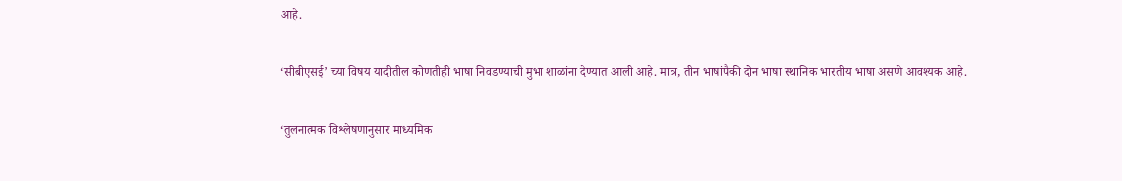आहे.

‘सीबीएसई’ च्या विषय यादीतील कोणतीही भाषा निवडण्याची मुभा शाळांना देण्यात आली आहे. मात्र, तीन भाषांपैकी दोन भाषा स्थानिक भारतीय भाषा असणे आवश्यक आहे.

‘तुलनात्मक विश्लेषणानुसार माध्यमिक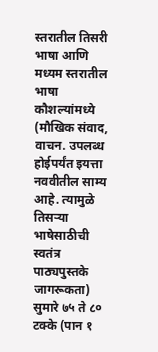स्तरातील तिसरी भाषा आणि मध्यम स्तरातील भाषा कौशल्यांमध्ये (मौखिक संवाद, वाचन. उपलब्ध होईपर्यंत इयत्ता नववीतील साम्य आहे. त्यामुळे तिसऱ्या भाषेसाठीची स्वतंत्र पाठ्यपुस्तके जागरूकता) सुमारे ७५ ते ८० टक्के (पान १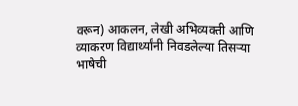वरून) आकलन, लेखी अभिव्यक्ती आणि व्याकरण विद्यार्थ्यांनी निवडलेल्या तिसऱ्या भाषेची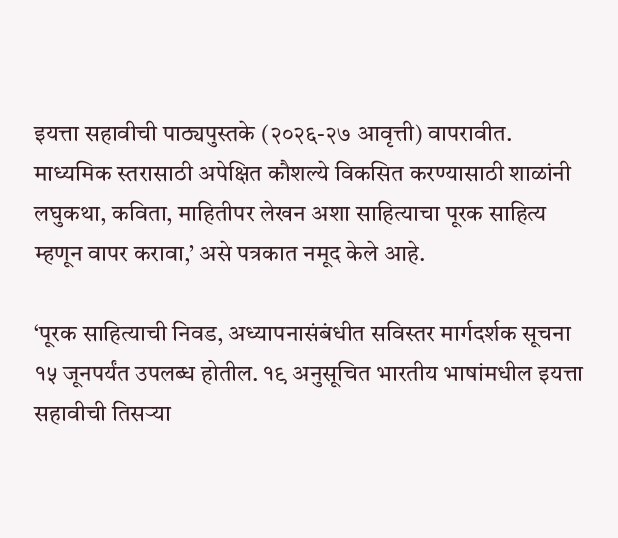इयत्ता सहावीची पाठ्यपुस्तके (२०२६-२७ आवृत्ती) वापरावीत. माध्यमिक स्तरासाठी अपेक्षित कौशल्ये विकसित करण्यासाठी शाळांनी लघुकथा, कविता, माहितीपर लेखन अशा साहित्याचा पूरक साहित्य म्हणून वापर करावा,’ असे पत्रकात नमूद केले आहे.

‘पूरक साहित्याची निवड, अध्यापनासंबंधीत सविस्तर मार्गदर्शक सूचना १५ जूनपर्यंत उपलब्ध होतील. १९ अनुसूचित भारतीय भाषांमधील इयत्ता सहावीची तिसऱ्या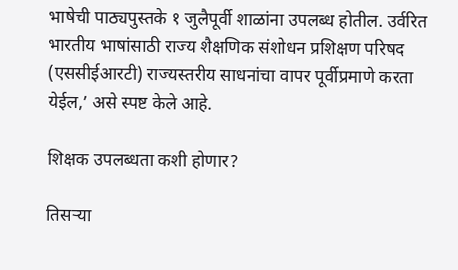भाषेची पाठ्यपुस्तके १ जुलैपूर्वी शाळांना उपलब्ध होतील. उर्वरित भारतीय भाषांसाठी राज्य शैक्षणिक संशोधन प्रशिक्षण परिषद (एससीईआरटी) राज्यस्तरीय साधनांचा वापर पूर्वीप्रमाणे करता येईल,’ असे स्पष्ट केले आहे.

शिक्षक उपलब्धता कशी होणार?

तिसऱ्या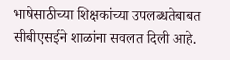भाषेसाठीच्या शिक्षकांच्या उपलब्धतेबाबत सीबीएसईने शाळांना सवलत दिली आहे.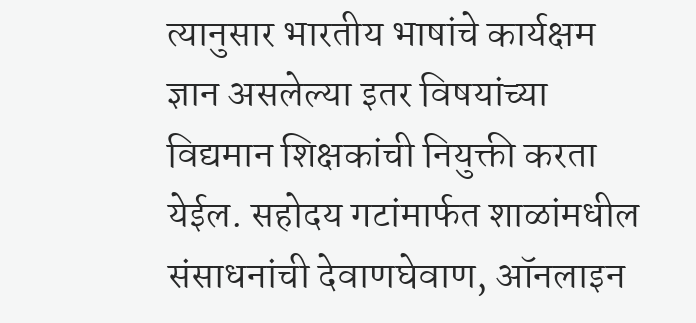त्यानुसार भारतीय भाषांचे कार्यक्षम ज्ञान असलेल्या इतर विषयांच्या विद्यमान शिक्षकांची नियुक्ती करता येईल. सहोदय गटांमार्फत शाळांमधील संसाधनांची देवाणघेवाण, ऑनलाइन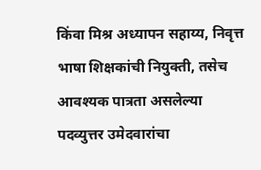किंवा मिश्र अध्यापन सहाय्य, निवृत्त भाषा शिक्षकांची नियुक्ती, तसेच आवश्यक पात्रता असलेल्या पदव्युत्तर उमेदवारांचा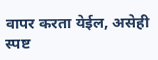वापर करता येईल, असेही स्पष्ट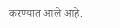करण्यात आले आहे.